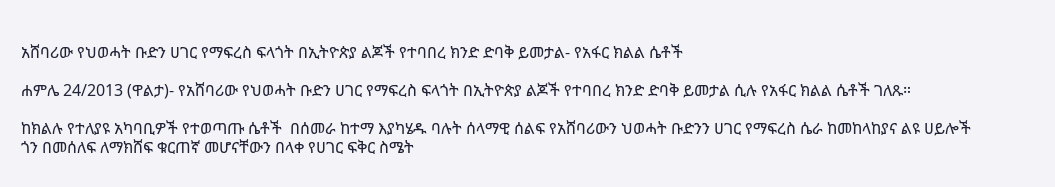አሸባሪው የህወሓት ቡድን ሀገር የማፍረስ ፍላጎት በኢትዮጵያ ልጆች የተባበረ ክንድ ድባቅ ይመታል- የአፋር ክልል ሴቶች

ሐምሌ 24/2013 (ዋልታ)- የአሸባሪው የህወሓት ቡድን ሀገር የማፍረስ ፍላጎት በኢትዮጵያ ልጆች የተባበረ ክንድ ድባቅ ይመታል ሲሉ የአፋር ክልል ሴቶች ገለጹ።

ከክልሉ የተለያዩ አካባቢዎች የተወጣጡ ሴቶች  በሰመራ ከተማ እያካሄዱ ባሉት ሰላማዊ ሰልፍ የአሸባሪውን ህወሓት ቡድንን ሀገር የማፍረስ ሴራ ከመከላከያና ልዩ ሀይሎች ጎን በመሰለፍ ለማክሸፍ ቁርጠኛ መሆናቸውን በላቀ የሀገር ፍቅር ስሜት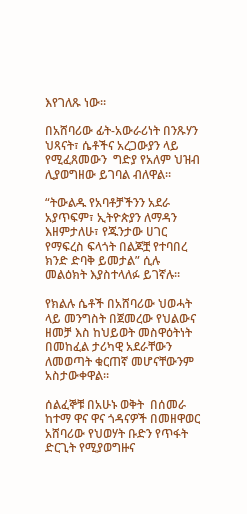እየገለጹ ነው።

በአሸባሪው ፊት-አውራሪነት በንጹሃን ህጻናት፣ ሴቶችና አረጋውያን ላይ የሚፈጸመውን  ግድያ የአለም ህዝብ ሊያወግዘው ይገባል ብለዋል።

“ትውልዱ የአባቶቻችንን አደራ አያጥፍም፣ ኢትዮጵያን ለማዳን እዘምታለሁ፣ የጁንታው ሀገር የማፍረስ ፍላጎት በልጆቿ የተባበረ ክንድ ድባቅ ይመታል” ሲሉ መልዕክት እያስተላለፉ ይገኛሉ።

የክልሉ ሴቶች በአሸባሪው ህወሓት ላይ መንግስት በጀመረው የህልውና ዘመቻ እስ ከህይወት መስዋዕትነት በመከፈል ታሪካዊ አደራቸውን ለመወጣት ቁርጠኛ መሆናቸውንም አስታውቀዋል።

ሰልፈኞቹ በአሁኑ ወቅት  በሰመራ ከተማ ዋና ዋና ጎዳናዎች በመዘዋወር  አሸባሪው የህወሃት ቡድን የጥፋት ድርጊት የሚያወግዙና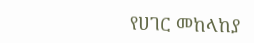የሀገር መከላከያ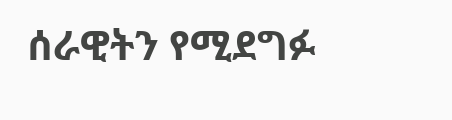ሰራዊትን የሚደግፉ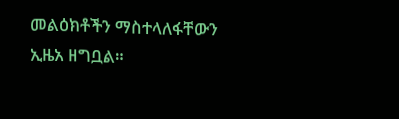መልዕክቶችን ማስተላለፋቸውን ኢዜአ ዘግቧል።